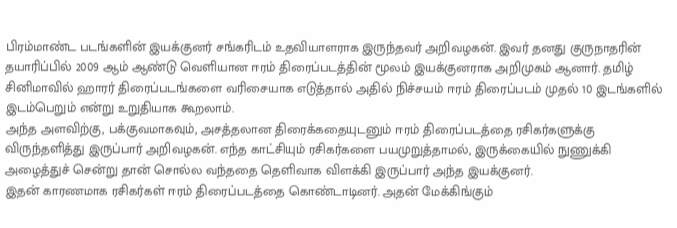பிரம்மாண்ட படங்களின் இயக்குனர் சங்கரிடம் உதவியாளராக இருந்தவர் அறிவழகன். இவர் தனது குருநாதரின் தயாரிப்பில் 2009 ஆம் ஆண்டு வெளியான ஈரம் திரைப்படத்தின் மூலம் இயக்குனராக அறிமுகம் ஆனார். தமிழ் சினிமாவில் ஹாரர் திரைப்படங்களை வரிசையாக எடுத்தால் அதில் நிச்சயம் ஈரம் திரைப்படம் முதல் 10 இடங்களில் இடம்பெறும் என்று உறுதியாக கூறலாம்.
அந்த அளவிற்கு, பக்குவமாகவும், அசத்தலான திரைக்கதையுடனும் ஈரம் திரைப்படத்தை ரசிகர்களுக்கு விருந்தளித்து இருப்பார் அறிவழகன். எந்த காட்சியும் ரசிகர்களை பயமுறுத்தாமல், இருக்கையில் நுணுக்கி அழைத்துச் சென்று தான் சொல்ல வந்ததை தெளிவாக விளக்கி இருப்பார் அந்த இயக்குனர்.
இதன் காரணமாக ரசிகர்கள் ஈரம் திரைப்படத்தை கொண்டாடினர். அதன் மேக்கிங்கும்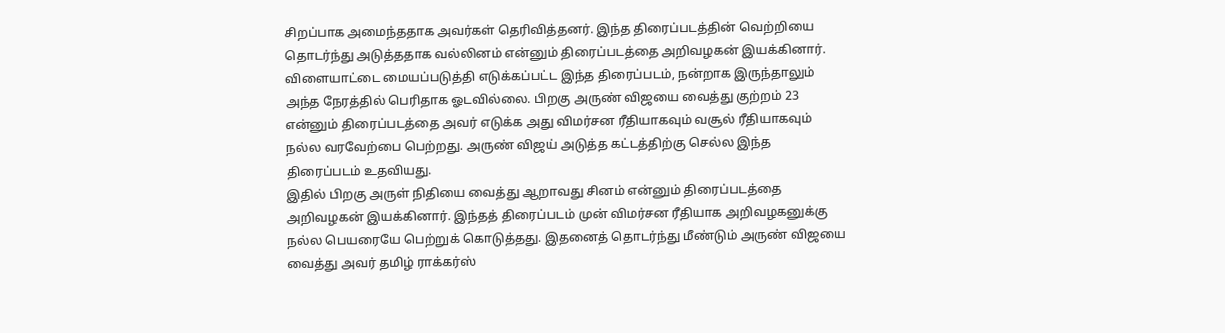சிறப்பாக அமைந்ததாக அவர்கள் தெரிவித்தனர். இந்த திரைப்படத்தின் வெற்றியை தொடர்ந்து அடுத்ததாக வல்லினம் என்னும் திரைப்படத்தை அறிவழகன் இயக்கினார்.
விளையாட்டை மையப்படுத்தி எடுக்கப்பட்ட இந்த திரைப்படம், நன்றாக இருந்தாலும் அந்த நேரத்தில் பெரிதாக ஓடவில்லை. பிறகு அருண் விஜயை வைத்து குற்றம் 23 என்னும் திரைப்படத்தை அவர் எடுக்க அது விமர்சன ரீதியாகவும் வசூல் ரீதியாகவும் நல்ல வரவேற்பை பெற்றது. அருண் விஜய் அடுத்த கட்டத்திற்கு செல்ல இந்த திரைப்படம் உதவியது.
இதில் பிறகு அருள் நிதியை வைத்து ஆறாவது சினம் என்னும் திரைப்படத்தை அறிவழகன் இயக்கினார். இந்தத் திரைப்படம் முன் விமர்சன ரீதியாக அறிவழகனுக்கு நல்ல பெயரையே பெற்றுக் கொடுத்தது. இதனைத் தொடர்ந்து மீண்டும் அருண் விஜயை வைத்து அவர் தமிழ் ராக்கர்ஸ்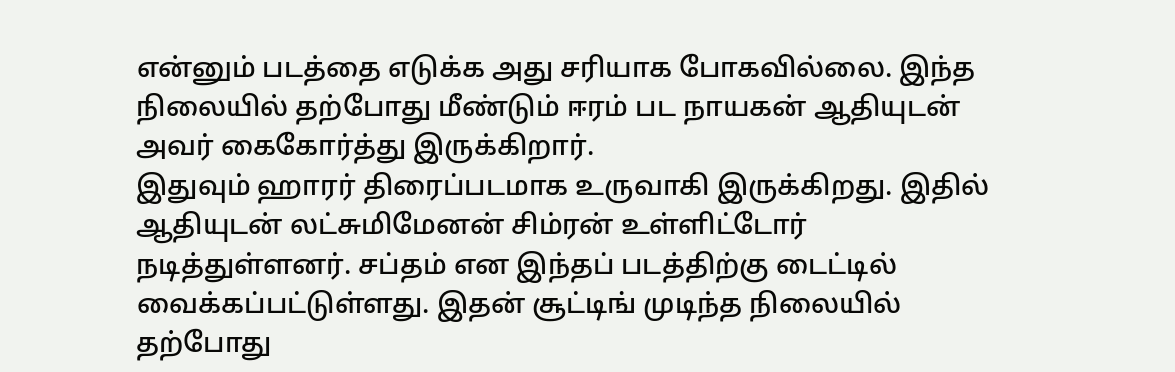என்னும் படத்தை எடுக்க அது சரியாக போகவில்லை. இந்த நிலையில் தற்போது மீண்டும் ஈரம் பட நாயகன் ஆதியுடன் அவர் கைகோர்த்து இருக்கிறார்.
இதுவும் ஹாரர் திரைப்படமாக உருவாகி இருக்கிறது. இதில் ஆதியுடன் லட்சுமிமேனன் சிம்ரன் உள்ளிட்டோர் நடித்துள்ளனர். சப்தம் என இந்தப் படத்திற்கு டைட்டில் வைக்கப்பட்டுள்ளது. இதன் சூட்டிங் முடிந்த நிலையில் தற்போது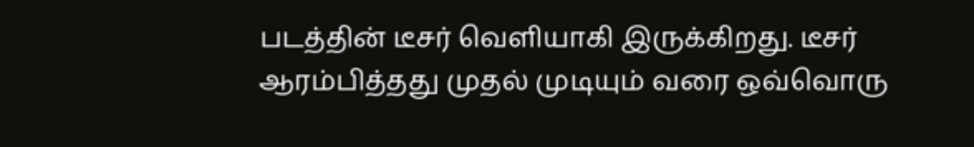படத்தின் டீசர் வெளியாகி இருக்கிறது. டீசர் ஆரம்பித்தது முதல் முடியும் வரை ஒவ்வொரு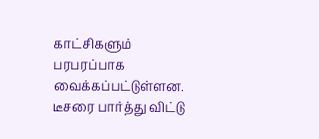காட்சிகளும் பரபரப்பாக வைக்கப்பட்டுள்ளன. டீசரை பார்த்து விட்டு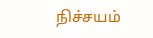நிச்சயம்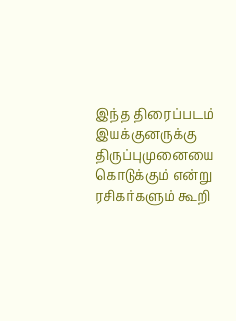இந்த திரைப்படம் இயக்குனருக்கு திருப்புமுனையை கொடுக்கும் என்று ரசிகர்களும் கூறி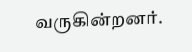வருகின்றனர்.